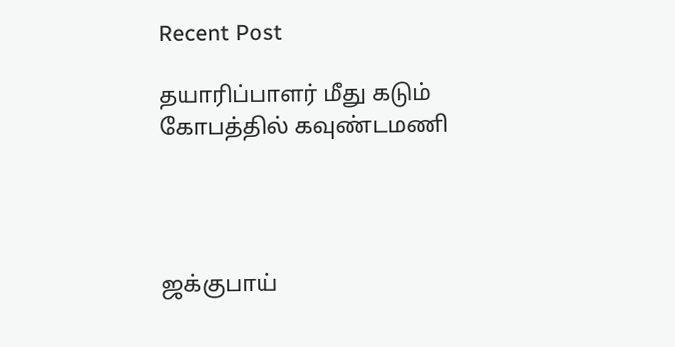Recent Post

தயாரிப்பாளர் மீது கடும் கோபத்தில் கவுண்டமணி




ஜக்குபாய்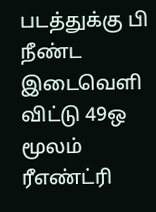படத்துக்கு பி நீண்ட இடைவெளி விட்டு 49ஒ மூலம் ரீஎண்ட்ரி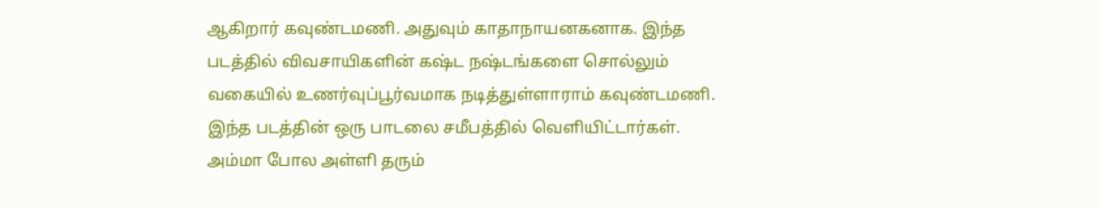ஆகிறார் கவுண்டமணி. அதுவும் காதாநாயனகனாக. இந்த படத்தில் விவசாயிகளின் கஷ்ட நஷ்டங்களை சொல்லும் வகையில் உணர்வுப்பூர்வமாக நடித்துள்ளாராம் கவுண்டமணி.
இந்த படத்தின் ஒரு பாடலை சமீபத்தில் வெளியிட்டார்கள். அம்மா போல அள்ளி தரும்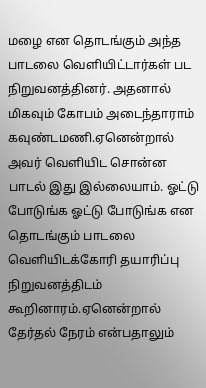மழை என தொடங்கும் அந்த பாடலை வெளியிட்டார்கள் பட நிறுவனத்தினர். அதனால் மிகவும் கோபம் அடைந்தாராம் கவுண்டமணி.ஏனென்றால் அவர் வெளியிட சொன்ன பாடல் இது இல்லையாம். ஓட்டு போடுங்க ஓட்டு போடுங்க என தொடங்கும் பாடலை வெளியிடக்கோரி தயாரிப்பு நிறுவனத்திடம் கூறினாரம்.ஏனென்றால் தேர்தல் நேரம் என்பதாலும்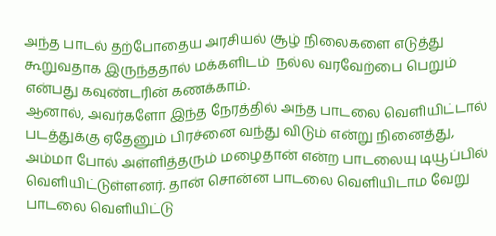அந்த பாடல் தற்போதைய அரசியல் சூழ் நிலைகளை எடுத்து கூறுவதாக இருந்ததால் மக்களிடம்  நல்ல வரவேற்பை பெறும் என்பது கவுண்டரின் கணக்காம்.
ஆனால், அவர்களோ இந்த நேரத்தில் அந்த பாடலை வெளியிட்டால் படத்துக்கு ஏதேனும் பிரச்னை வந்து விடும் என்று நினைத்து, அம்மா போல் அள்ளித்தரும் மழைதான் என்ற பாடலையு டியூப்பில் வெளியிட்டுள்ளனர். தான் சொன்ன பாடலை வெளியிடாம வேறு பாடலை வெளியிட்டு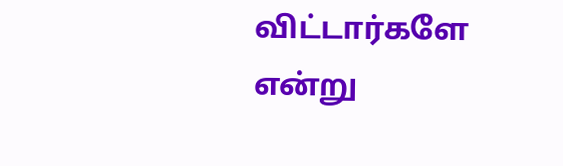விட்டார்களே என்று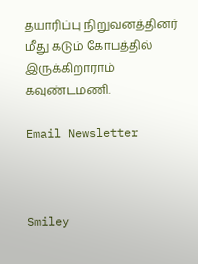தயாரிப்பு நிறுவனத்தினர் மீது கடும் கோபத்தில் இருக்கிறாராம் கவுண்டமணி.

Email Newsletter



Smiley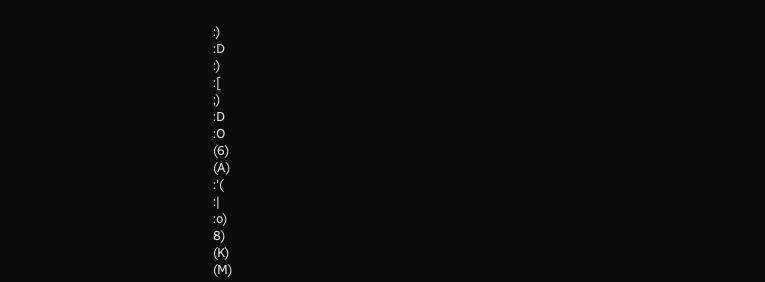:)
:D
:)
:[
;)
:D
:O
(6)
(A)
:'(
:|
:o)
8)
(K)
(M)